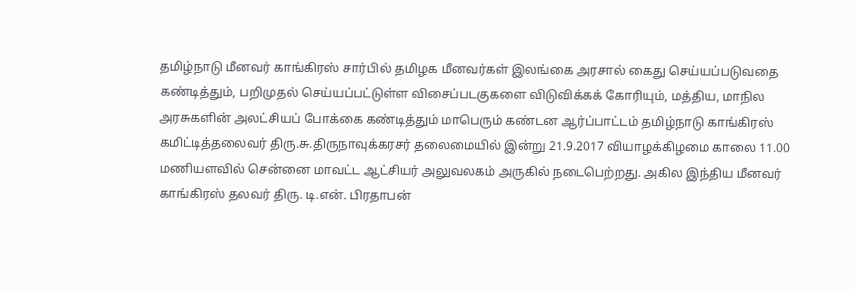தமிழ்நாடு மீனவர் காங்கிரஸ் சார்பில் தமிழக மீனவர்கள் இலங்கை அரசால் கைது செய்யப்படுவதை கண்டித்தும், பறிமுதல் செய்யப்பட்டுள்ள விசைப்படகுகளை விடுவிக்கக் கோரியும், மத்திய, மாநில அரசுகளின் அலட்சியப் போக்கை கண்டித்தும் மாபெரும் கண்டன ஆர்ப்பாட்டம் தமிழ்நாடு காங்கிரஸ் கமிட்டித்தலைவர் திரு.சு.திருநாவுக்கரசர் தலைமையில் இன்று 21.9.2017 வியாழக்கிழமை காலை 11.00 மணியளவில் சென்னை மாவட்ட ஆட்சியர் அலுவலகம் அருகில் நடைபெற்றது. அகில இந்திய மீனவர் காங்கிரஸ் தலவர் திரு. டி.என். பிரதாபன்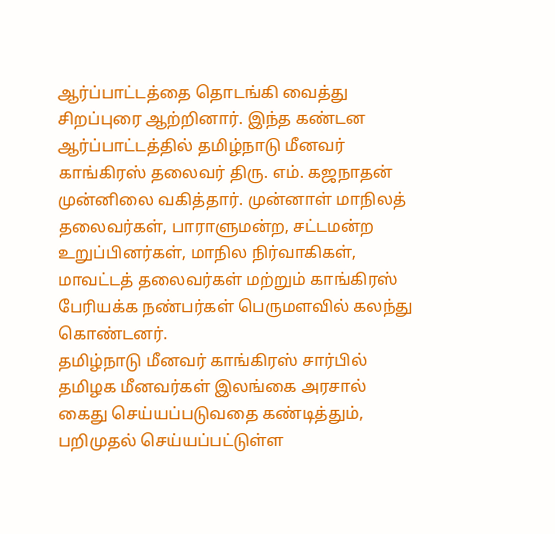ஆர்ப்பாட்டத்தை தொடங்கி வைத்து சிறப்புரை ஆற்றினார். இந்த கண்டன ஆர்ப்பாட்டத்தில் தமிழ்நாடு மீனவர் காங்கிரஸ் தலைவர் திரு. எம். கஜநாதன் முன்னிலை வகித்தார். முன்னாள் மாநிலத் தலைவர்கள், பாராளுமன்ற, சட்டமன்ற உறுப்பினர்கள், மாநில நிர்வாகிகள், மாவட்டத் தலைவர்கள் மற்றும் காங்கிரஸ் பேரியக்க நண்பர்கள் பெருமளவில் கலந்து கொண்டனர்.
தமிழ்நாடு மீனவர் காங்கிரஸ் சார்பில் தமிழக மீனவர்கள் இலங்கை அரசால் கைது செய்யப்படுவதை கண்டித்தும், பறிமுதல் செய்யப்பட்டுள்ள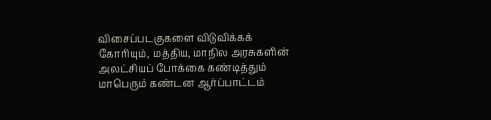விசைப்படகுகளை விடுவிக்கக் கோரியும், மத்திய, மாநில அரசுகளின் அலட்சியப் போக்கை கண்டித்தும் மாபெரும் கண்டன ஆர்ப்பாட்டம்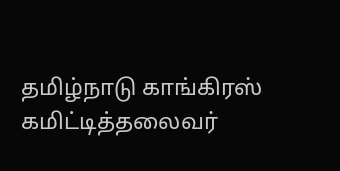தமிழ்நாடு காங்கிரஸ் கமிட்டித்தலைவர்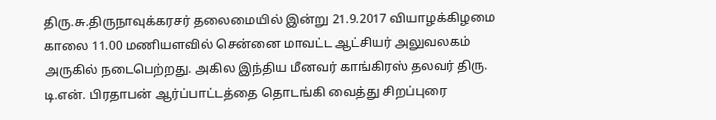திரு.சு.திருநாவுக்கரசர் தலைமையில் இன்று 21.9.2017 வியாழக்கிழமை காலை 11.00 மணியளவில் சென்னை மாவட்ட ஆட்சியர் அலுவலகம் அருகில் நடைபெற்றது. அகில இந்திய மீனவர் காங்கிரஸ் தலவர் திரு. டி.என். பிரதாபன் ஆர்ப்பாட்டத்தை தொடங்கி வைத்து சிறப்புரை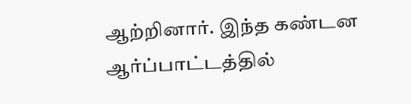ஆற்றினார். இந்த கண்டன ஆர்ப்பாட்டத்தில்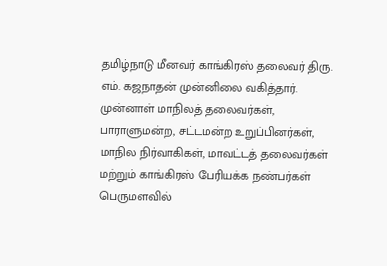தமிழ்நாடு மீனவர் காங்கிரஸ் தலைவர் திரு. எம். கஜநாதன் முன்னிலை வகித்தார். முன்னாள் மாநிலத் தலைவர்கள், பாராளுமன்ற, சட்டமன்ற உறுப்பினர்கள், மாநில நிர்வாகிகள், மாவட்டத் தலைவர்கள் மற்றும் காங்கிரஸ் பேரியக்க நண்பர்கள் பெருமளவில்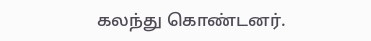கலந்து கொண்டனர்.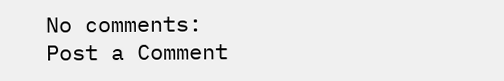No comments:
Post a Comment